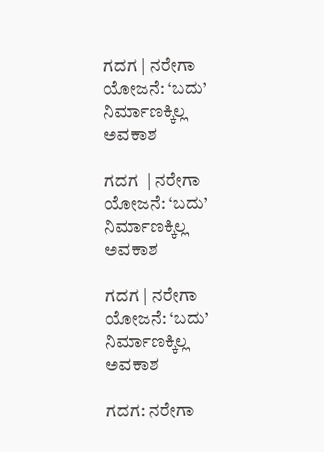ಗದಗ | ನರೇಗಾ ಯೋಜನೆ: ‘ಬದು’ ನಿರ್ಮಾಣಕ್ಕಿಲ್ಲ ಅವಕಾಶ

ಗದಗ  | ನರೇಗಾ ಯೋಜನೆ: ‘ಬದು’ ನಿರ್ಮಾಣಕ್ಕಿಲ್ಲ ಅವಕಾಶ

ಗದಗ | ನರೇಗಾ ಯೋಜನೆ: ‘ಬದು’ ನಿರ್ಮಾಣಕ್ಕಿಲ್ಲ ಅವಕಾಶ

ಗದಗ: ನರೇಗಾ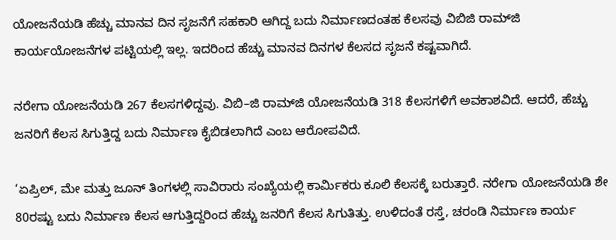ಯೋಜನೆಯಡಿ ಹೆಚ್ಚು ಮಾನವ ದಿನ ಸೃಜನೆಗೆ ಸಹಕಾರಿ ಆಗಿದ್ದ ಬದು ನಿರ್ಮಾಣದಂತಹ ಕೆಲಸವು ವಿಬಿಜಿ ರಾಮ್‌ಜಿ ಕಾರ್ಯಯೋಜನೆಗಳ ಪಟ್ಟಿಯಲ್ಲಿ ಇಲ್ಲ. ಇದರಿಂದ ಹೆಚ್ಚು ಮಾನವ ದಿನಗಳ ಕೆಲಸದ ಸೃಜನೆ ಕಷ್ಟವಾಗಿದೆ.

ನರೇಗಾ ಯೋಜನೆಯಡಿ 267 ಕೆಲಸಗಳಿದ್ದವು. ವಿಬಿ–ಜಿ ರಾಮ್‌ಜಿ ಯೋಜನೆಯಡಿ 318 ಕೆಲಸಗಳಿಗೆ ಅವಕಾಶವಿದೆ. ಆದರೆ, ಹೆಚ್ಚು ಜನರಿಗೆ ಕೆಲಸ ಸಿಗುತ್ತಿದ್ದ ಬದು ನಿರ್ಮಾಣ ಕೈಬಿಡಲಾಗಿದೆ ಎಂಬ ಆರೋಪವಿದೆ.

‘ಏಪ್ರಿಲ್‌, ಮೇ ಮತ್ತು ಜೂನ್‌ ತಿಂಗಳಲ್ಲಿ ಸಾವಿರಾರು ಸಂಖ್ಯೆಯಲ್ಲಿ ಕಾರ್ಮಿಕರು ಕೂಲಿ ಕೆಲಸಕ್ಕೆ ಬರುತ್ತಾರೆ. ನರೇಗಾ ಯೋಜನೆಯಡಿ ಶೇ 80ರಷ್ಟು ಬದು ನಿರ್ಮಾಣ ಕೆಲಸ ಆಗುತ್ತಿದ್ದರಿಂದ ಹೆಚ್ಚು ಜನರಿಗೆ ಕೆಲಸ ಸಿಗುತಿತ್ತು. ಉಳಿದಂತೆ ರಸ್ತೆ, ಚರಂಡಿ ನಿರ್ಮಾಣ ಕಾರ್ಯ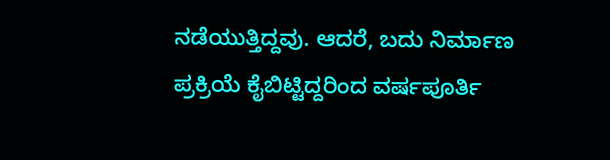ನಡೆಯುತ್ತಿದ್ದವು. ಆದರೆ, ಬದು ನಿರ್ಮಾಣ ಪ್ರಕ್ರಿಯೆ ಕೈಬಿಟ್ಟಿದ್ದರಿಂದ ವರ್ಷಪೂರ್ತಿ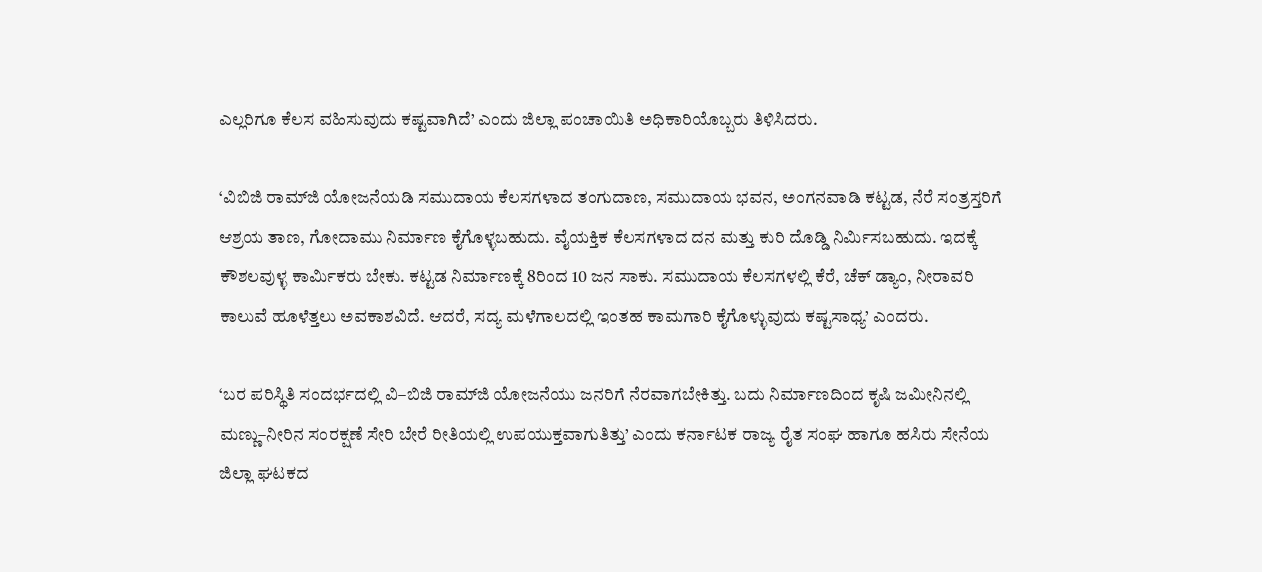ಎಲ್ಲರಿಗೂ ಕೆಲಸ ವಹಿಸುವುದು ಕಷ್ಟವಾಗಿದೆ’ ಎಂದು ಜಿಲ್ಲಾ ಪಂಚಾಯಿತಿ ಅಧಿಕಾರಿಯೊಬ್ಬರು ತಿಳಿಸಿದರು.

‘ವಿಬಿಜಿ ರಾಮ್‌ಜಿ ಯೋಜನೆಯಡಿ ಸಮುದಾಯ ಕೆಲಸಗಳಾದ ತಂಗುದಾಣ, ಸಮುದಾಯ ಭವನ, ಅಂಗನವಾಡಿ ಕಟ್ಟಡ, ನೆರೆ ಸಂತ್ರಸ್ತರಿಗೆ ಆಶ್ರಯ ತಾಣ, ಗೋದಾಮು ನಿರ್ಮಾಣ ಕೈಗೊಳ್ಳಬಹುದು. ವೈಯಕ್ತಿಕ ಕೆಲಸಗಳಾದ ದನ ಮತ್ತು ಕುರಿ ದೊಡ್ಡಿ ನಿರ್ಮಿಸಬಹುದು. ಇದಕ್ಕೆ ಕೌಶಲವುಳ್ಳ ಕಾರ್ಮಿಕರು ಬೇಕು. ಕಟ್ಟಡ ನಿರ್ಮಾಣಕ್ಕೆ 8ರಿಂದ 10 ಜನ ಸಾಕು. ಸಮುದಾಯ ಕೆಲಸಗಳಲ್ಲಿ ಕೆರೆ, ಚೆಕ್‌ ಡ್ಯಾಂ, ನೀರಾವರಿ ಕಾಲುವೆ ಹೂಳೆತ್ತಲು ಅವಕಾಶವಿದೆ. ಆದರೆ, ಸದ್ಯ ಮಳೆಗಾಲದಲ್ಲಿ ಇಂತಹ ಕಾಮಗಾರಿ ಕೈಗೊಳ್ಳುವುದು ಕಷ್ಟಸಾಧ್ಯ’ ಎಂದರು.

‘ಬರ ಪರಿಸ್ಥಿತಿ ಸಂದರ್ಭದಲ್ಲಿ ವಿ–ಬಿಜಿ ರಾಮ್‌ಜಿ ಯೋಜನೆಯು ಜನರಿಗೆ ನೆರವಾಗಬೇಕಿತ್ತು. ಬದು ನಿರ್ಮಾಣದಿಂದ ಕೃಷಿ ಜಮೀನಿನಲ್ಲಿ ಮಣ್ಣು–ನೀರಿನ ಸಂರಕ್ಷಣೆ ಸೇರಿ ಬೇರೆ ರೀತಿಯಲ್ಲಿ ಉಪಯುಕ್ತವಾಗುತಿತ್ತು’ ಎಂದು ಕರ್ನಾಟಕ ರಾಜ್ಯ ರೈತ ಸಂಘ ಹಾಗೂ ಹಸಿರು ಸೇನೆಯ ಜಿಲ್ಲಾ ಘಟಕದ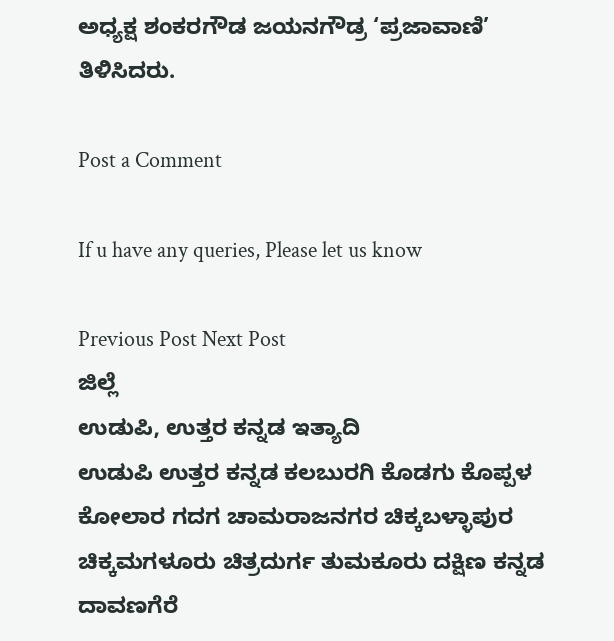ಅಧ್ಯಕ್ಷ ಶಂಕರಗೌಡ ಜಯನಗೌಡ್ರ ‘ಪ್ರಜಾವಾಣಿ’ ತಿಳಿಸಿದರು.

Post a Comment

If u have any queries, Please let us know

Previous Post Next Post
ಜಿಲ್ಲೆ
ಉಡುಪಿ, ಉತ್ತರ ಕನ್ನಡ ಇತ್ಯಾದಿ
ಉಡುಪಿ ಉತ್ತರ ಕನ್ನಡ ಕಲಬುರಗಿ ಕೊಡಗು ಕೊಪ್ಪಳ ಕೋಲಾರ ಗದಗ ಚಾಮರಾಜನಗರ ಚಿಕ್ಕಬಳ್ಳಾಪುರ
ಚಿಕ್ಕಮಗಳೂರು ಚಿತ್ರದುರ್ಗ ತುಮಕೂರು ದಕ್ಷಿಣ ಕನ್ನಡ ದಾವಣಗೆರೆ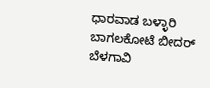ಧಾರವಾಡ ಬಳ್ಳಾರಿ ಬಾಗಲಕೋಟೆ ಬೀದರ್
ಬೆಳಗಾವಿ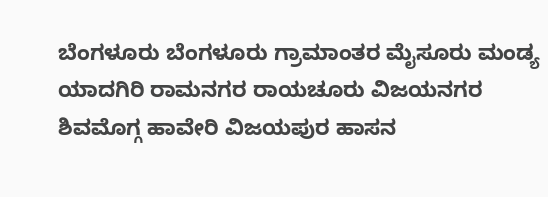ಬೆಂಗಳೂರು ಬೆಂಗಳೂರು ಗ್ರಾಮಾಂತರ ಮೈಸೂರು ಮಂಡ್ಯ ಯಾದಗಿರಿ ರಾಮನಗರ ರಾಯಚೂರು ವಿಜಯನಗರ
ಶಿವಮೊಗ್ಗ ಹಾವೇರಿ ವಿಜಯಪುರ ಹಾಸನ